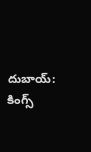దుబాయ్: కింగ్స్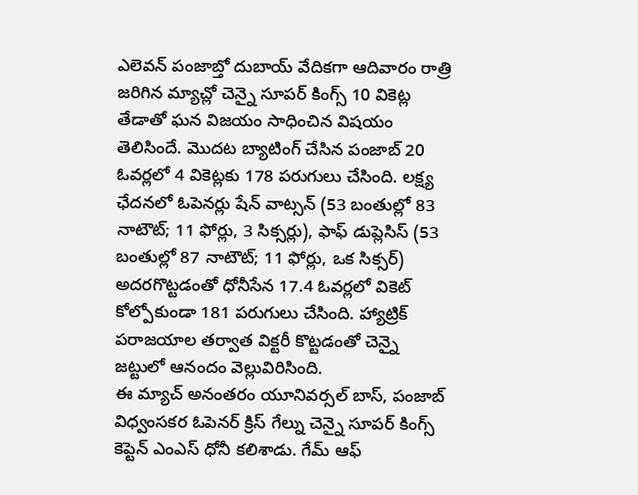ఎలెవన్ పంజాబ్తో దుబాయ్ వేదికగా ఆదివారం రాత్రి జరిగిన మ్యాచ్లో చెన్నై సూపర్ కింగ్స్ 10 వికెట్ల తేడాతో ఘన విజయం సాధించిన విషయం తెలిసిందే. మొదట బ్యాటింగ్ చేసిన పంజాబ్ 20 ఓవర్లలో 4 వికెట్లకు 178 పరుగులు చేసింది. లక్ష్య ఛేదనలో ఓపెనర్లు షేన్ వాట్సన్ (53 బంతుల్లో 83 నాటౌట్; 11 ఫోర్లు, 3 సిక్సర్లు), ఫాఫ్ డుప్లెసిస్ (53 బంతుల్లో 87 నాటౌట్; 11 ఫోర్లు, ఒక సిక్సర్) అదరగొట్టడంతో ధోనీసేన 17.4 ఓవర్లలో వికెట్ కోల్పోకుండా 181 పరుగులు చేసింది. హ్యాట్రిక్ పరాజయాల తర్వాత విక్టరీ కొట్టడంతో చెన్నై జట్టులో ఆనందం వెల్లువిరిసింది.
ఈ మ్యాచ్ అనంతరం యూనివర్సల్ బాస్, పంజాబ్ విధ్వంసకర ఓపెనర్ క్రిస్ గేల్ను చెన్నై సూపర్ కింగ్స్ కెప్టెన్ ఎంఎస్ ధోనీ కలిశాడు. గేమ్ ఆఫ్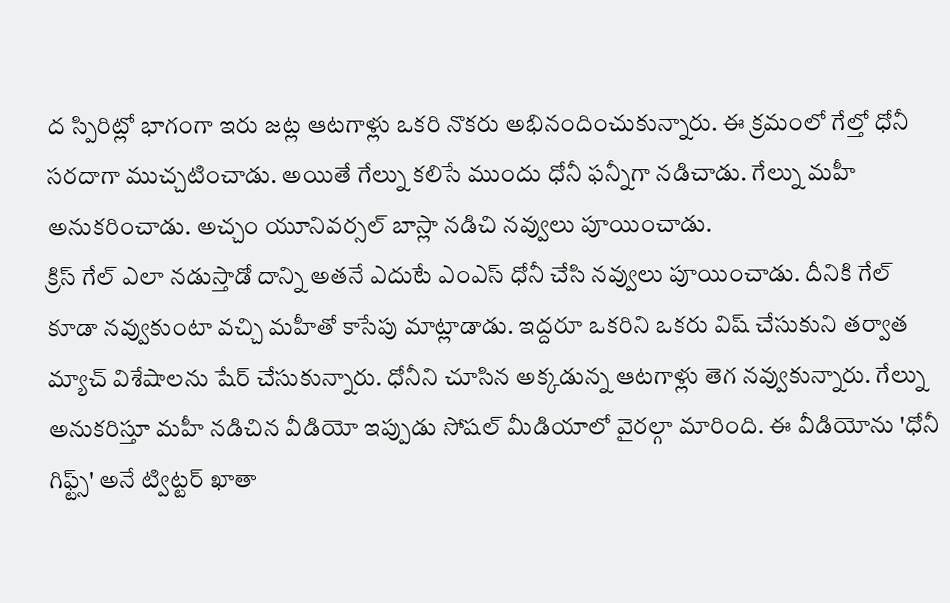ద స్పిరిట్లో భాగంగా ఇరు జట్ల ఆటగాళ్లు ఒకరి నొకరు అభినందించుకున్నారు. ఈ క్రమంలో గేల్తో ధోనీ సరదాగా ముచ్చటించాడు. అయితే గేల్ను కలిసే ముందు ధోనీ ఫన్నీగా నడిచాడు. గేల్ను మహీ అనుకరించాడు. అచ్చం యూనివర్సల్ బాస్లా నడిచి నవ్వులు పూయించాడు.
క్రిస్ గేల్ ఎలా నడుస్తాడో దాన్ని అతనే ఎదుటే ఎంఎస్ ధోనీ చేసి నవ్వులు పూయించాడు. దీనికి గేల్ కూడా నవ్వుకుంటా వచ్చి మహీతో కాసేపు మాట్లాడాడు. ఇద్దరూ ఒకరిని ఒకరు విష్ చేసుకుని తర్వాత మ్యాచ్ విశేషాలను షేర్ చేసుకున్నారు. ధోనీని చూసిన అక్కడున్న ఆటగాళ్లు తెగ నవ్వుకున్నారు. గేల్ను అనుకరిస్తూ మహీ నడిచిన వీడియో ఇప్పుడు సోషల్ మీడియాలో వైరల్గా మారింది. ఈ వీడియోను 'ధోనీ గిఫ్ట్స్' అనే ట్విట్టర్ ఖాతా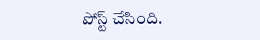పోస్ట్ చేసింది.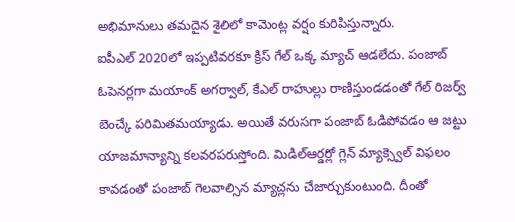అభిమానులు తమదైన శైలిలో కామెంట్ల వర్షం కురిపిస్తున్నారు.
ఐపీఎల్ 2020లో ఇప్పటివరకూ క్రిస్ గేల్ ఒక్క మ్యాచ్ ఆడలేదు. పంజాబ్ ఓపెనర్లగా మయాంక్ అగర్వాల్, కేఎల్ రాహుల్లు రాణిస్తుండడంతో గేల్ రిజర్వ్ బెంచ్కే పరిమితమయ్యాడు. అయితే వరుసగా పంజాబ్ ఓడిపోవడం ఆ జట్టు యాజమాన్యాన్ని కలవరపరుస్తోంది. మిడిల్ఆర్డర్లో గ్లెన్ మ్యాక్స్వెల్ విఫలం కావడంతో పంజాబ్ గెలవాల్సిన మ్యాచ్లను చేజార్చుకుంటుంది. దీంతో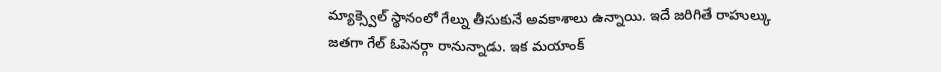మ్యాక్స్వెల్ స్థానంలో గేల్ను తీసుకునే అవకాశాలు ఉన్నాయి. ఇదే జరిగితే రాహుల్కు జతగా గేల్ ఓపెనర్గా రానున్నాడు. ఇక మయాంక్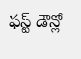ఫస్ట్ డౌన్లో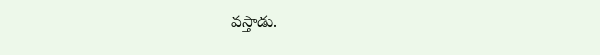వస్తాడు.